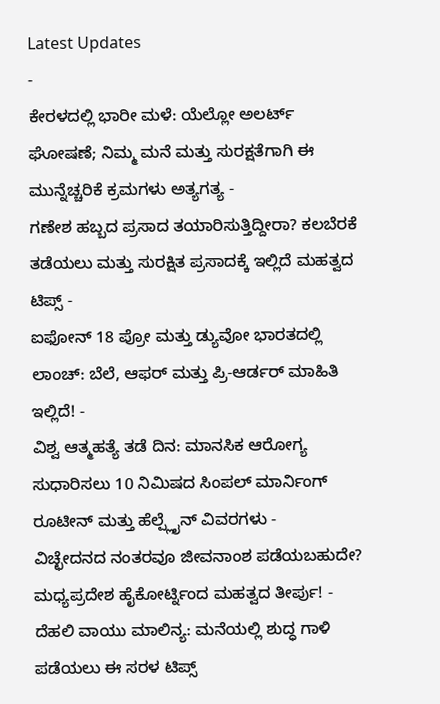Latest Updates
-
ಕೇರಳದಲ್ಲಿ ಭಾರೀ ಮಳೆ: ಯೆಲ್ಲೋ ಅಲರ್ಟ್ ಘೋಷಣೆ; ನಿಮ್ಮ ಮನೆ ಮತ್ತು ಸುರಕ್ಷತೆಗಾಗಿ ಈ ಮುನ್ನೆಚ್ಚರಿಕೆ ಕ್ರಮಗಳು ಅತ್ಯಗತ್ಯ -
ಗಣೇಶ ಹಬ್ಬದ ಪ್ರಸಾದ ತಯಾರಿಸುತ್ತಿದ್ದೀರಾ? ಕಲಬೆರಕೆ ತಡೆಯಲು ಮತ್ತು ಸುರಕ್ಷಿತ ಪ್ರಸಾದಕ್ಕೆ ಇಲ್ಲಿದೆ ಮಹತ್ವದ ಟಿಪ್ಸ್ -
ಐಫೋನ್ 18 ಪ್ರೋ ಮತ್ತು ಡ್ಯುವೋ ಭಾರತದಲ್ಲಿ ಲಾಂಚ್: ಬೆಲೆ, ಆಫರ್ ಮತ್ತು ಪ್ರಿ-ಆರ್ಡರ್ ಮಾಹಿತಿ ಇಲ್ಲಿದೆ! -
ವಿಶ್ವ ಆತ್ಮಹತ್ಯೆ ತಡೆ ದಿನ: ಮಾನಸಿಕ ಆರೋಗ್ಯ ಸುಧಾರಿಸಲು 10 ನಿಮಿಷದ ಸಿಂಪಲ್ ಮಾರ್ನಿಂಗ್ ರೂಟೀನ್ ಮತ್ತು ಹೆಲ್ಪ್ಲೈನ್ ವಿವರಗಳು -
ವಿಚ್ಛೇದನದ ನಂತರವೂ ಜೀವನಾಂಶ ಪಡೆಯಬಹುದೇ? ಮಧ್ಯಪ್ರದೇಶ ಹೈಕೋರ್ಟ್ನಿಂದ ಮಹತ್ವದ ತೀರ್ಪು! -
ದೆಹಲಿ ವಾಯು ಮಾಲಿನ್ಯ: ಮನೆಯಲ್ಲಿ ಶುದ್ಧ ಗಾಳಿ ಪಡೆಯಲು ಈ ಸರಳ ಟಿಪ್ಸ್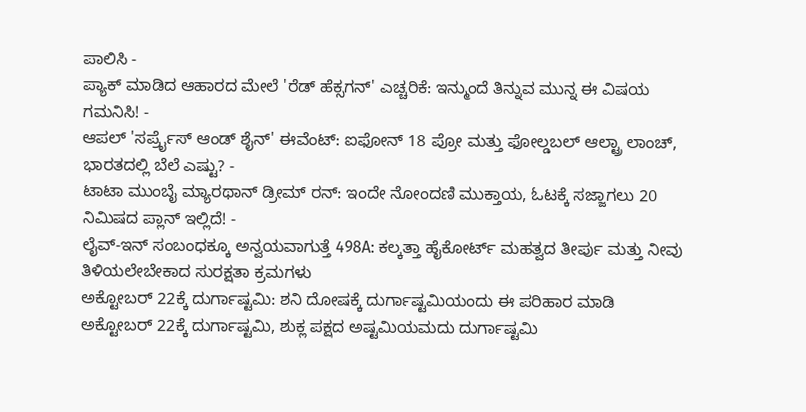ಪಾಲಿಸಿ -
ಪ್ಯಾಕ್ ಮಾಡಿದ ಆಹಾರದ ಮೇಲೆ 'ರೆಡ್ ಹೆಕ್ಸಗನ್' ಎಚ್ಚರಿಕೆ: ಇನ್ಮುಂದೆ ತಿನ್ನುವ ಮುನ್ನ ಈ ವಿಷಯ ಗಮನಿಸಿ! -
ಆಪಲ್ 'ಸರ್ಪ್ರೈಸ್ ಆಂಡ್ ಶೈನ್' ಈವೆಂಟ್: ಐಫೋನ್ 18 ಪ್ರೋ ಮತ್ತು ಫೋಲ್ಡಬಲ್ ಆಲ್ಟ್ರಾ ಲಾಂಚ್, ಭಾರತದಲ್ಲಿ ಬೆಲೆ ಎಷ್ಟು? -
ಟಾಟಾ ಮುಂಬೈ ಮ್ಯಾರಥಾನ್ ಡ್ರೀಮ್ ರನ್: ಇಂದೇ ನೋಂದಣಿ ಮುಕ್ತಾಯ, ಓಟಕ್ಕೆ ಸಜ್ಜಾಗಲು 20 ನಿಮಿಷದ ಪ್ಲಾನ್ ಇಲ್ಲಿದೆ! -
ಲೈವ್-ಇನ್ ಸಂಬಂಧಕ್ಕೂ ಅನ್ವಯವಾಗುತ್ತೆ 498A: ಕಲ್ಕತ್ತಾ ಹೈಕೋರ್ಟ್ ಮಹತ್ವದ ತೀರ್ಪು ಮತ್ತು ನೀವು ತಿಳಿಯಲೇಬೇಕಾದ ಸುರಕ್ಷತಾ ಕ್ರಮಗಳು
ಅಕ್ಟೋಬರ್ 22ಕ್ಕೆ ದುರ್ಗಾಷ್ಟಮಿ: ಶನಿ ದೋಷಕ್ಕೆ ದುರ್ಗಾಷ್ಟಮಿಯಂದು ಈ ಪರಿಹಾರ ಮಾಡಿ
ಅಕ್ಟೋಬರ್ 22ಕ್ಕೆ ದುರ್ಗಾಷ್ಟಮಿ, ಶುಕ್ಲ ಪಕ್ಷದ ಅಷ್ಟಮಿಯಮದು ದುರ್ಗಾಷ್ಟಮಿ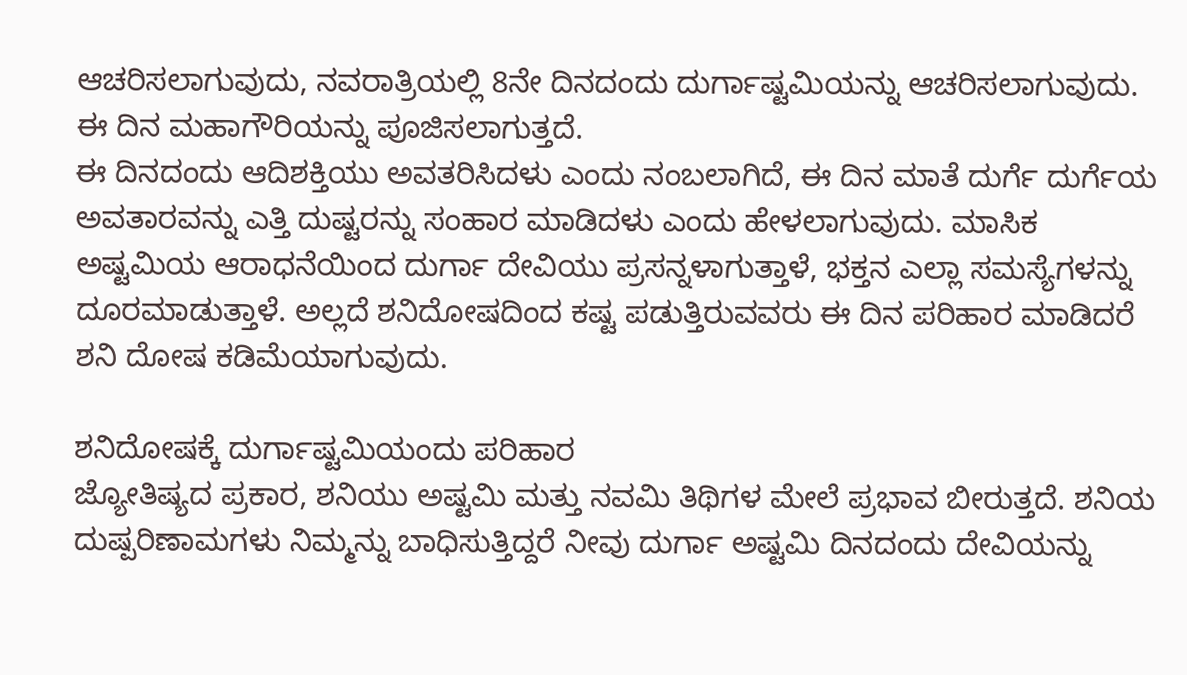ಆಚರಿಸಲಾಗುವುದು, ನವರಾತ್ರಿಯಲ್ಲಿ 8ನೇ ದಿನದಂದು ದುರ್ಗಾಷ್ಟಮಿಯನ್ನು ಆಚರಿಸಲಾಗುವುದು. ಈ ದಿನ ಮಹಾಗೌರಿಯನ್ನು ಪೂಜಿಸಲಾಗುತ್ತದೆ.
ಈ ದಿನದಂದು ಆದಿಶಕ್ತಿಯು ಅವತರಿಸಿದಳು ಎಂದು ನಂಬಲಾಗಿದೆ, ಈ ದಿನ ಮಾತೆ ದುರ್ಗೆ ದುರ್ಗೆಯ ಅವತಾರವನ್ನು ಎತ್ತಿ ದುಷ್ಟರನ್ನು ಸಂಹಾರ ಮಾಡಿದಳು ಎಂದು ಹೇಳಲಾಗುವುದು. ಮಾಸಿಕ ಅಷ್ಟಮಿಯ ಆರಾಧನೆಯಿಂದ ದುರ್ಗಾ ದೇವಿಯು ಪ್ರಸನ್ನಳಾಗುತ್ತಾಳೆ, ಭಕ್ತನ ಎಲ್ಲಾ ಸಮಸ್ಯೆಗಳನ್ನು ದೂರಮಾಡುತ್ತಾಳೆ. ಅಲ್ಲದೆ ಶನಿದೋಷದಿಂದ ಕಷ್ಟ ಪಡುತ್ತಿರುವವರು ಈ ದಿನ ಪರಿಹಾರ ಮಾಡಿದರೆ ಶನಿ ದೋಷ ಕಡಿಮೆಯಾಗುವುದು.

ಶನಿದೋಷಕ್ಕೆ ದುರ್ಗಾಷ್ಟಮಿಯಂದು ಪರಿಹಾರ
ಜ್ಯೋತಿಷ್ಯದ ಪ್ರಕಾರ, ಶನಿಯು ಅಷ್ಟಮಿ ಮತ್ತು ನವಮಿ ತಿಥಿಗಳ ಮೇಲೆ ಪ್ರಭಾವ ಬೀರುತ್ತದೆ. ಶನಿಯ ದುಷ್ಪರಿಣಾಮಗಳು ನಿಮ್ಮನ್ನು ಬಾಧಿಸುತ್ತಿದ್ದರೆ ನೀವು ದುರ್ಗಾ ಅಷ್ಟಮಿ ದಿನದಂದು ದೇವಿಯನ್ನು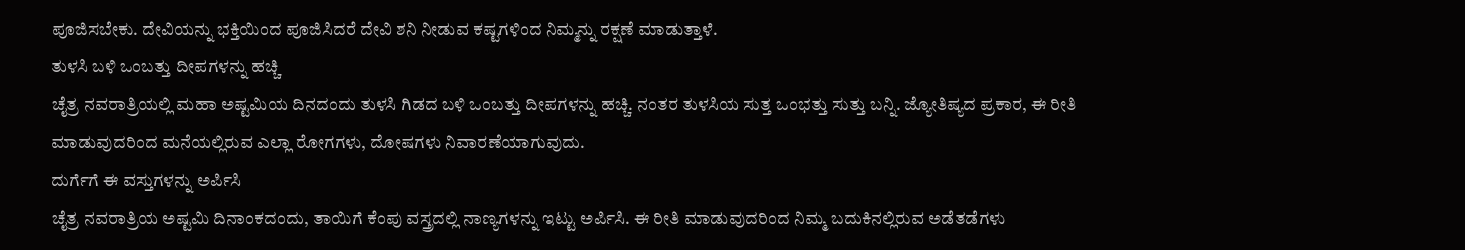ಪೂಜಿಸಬೇಕು. ದೇವಿಯನ್ನು ಭಕ್ತಿಯಿಂದ ಪೂಜಿಸಿದರೆ ದೇವಿ ಶನಿ ನೀಡುವ ಕಷ್ಟಗಳಿಂದ ನಿಮ್ಮನ್ನು ರಕ್ಷಣೆ ಮಾಡುತ್ತಾಳೆ.
ತುಳಸಿ ಬಳಿ ಒಂಬತ್ತು ದೀಪಗಳನ್ನು ಹಚ್ಚಿ
ಚೈತ್ರ ನವರಾತ್ರಿಯಲ್ಲಿ ಮಹಾ ಅಷ್ಟಮಿಯ ದಿನದಂದು ತುಳಸಿ ಗಿಡದ ಬಳಿ ಒಂಬತ್ತು ದೀಪಗಳನ್ನು ಹಚ್ಚಿ. ನಂತರ ತುಳಸಿಯ ಸುತ್ತ ಒಂಭತ್ತು ಸುತ್ತು ಬನ್ನಿ. ಜ್ಯೋತಿಷ್ಯದ ಪ್ರಕಾರ, ಈ ರೀತಿ ಮಾಡುವುದರಿಂದ ಮನೆಯಲ್ಲಿರುವ ಎಲ್ಲಾ ರೋಗಗಳು, ದೋಷಗಳು ನಿವಾರಣೆಯಾಗುವುದು.
ದುರ್ಗೆಗೆ ಈ ವಸ್ತುಗಳನ್ನು ಅರ್ಪಿಸಿ
ಚೈತ್ರ ನವರಾತ್ರಿಯ ಅಷ್ಟಮಿ ದಿನಾಂಕದಂದು, ತಾಯಿಗೆ ಕೆಂಪು ವಸ್ತ್ರದಲ್ಲಿ ನಾಣ್ಯಗಳನ್ನು ಇಟ್ಟು ಅರ್ಪಿಸಿ. ಈ ರೀತಿ ಮಾಡುವುದರಿಂದ ನಿಮ್ಮ ಬದುಕಿನಲ್ಲಿರುವ ಅಡೆತಡೆಗಳು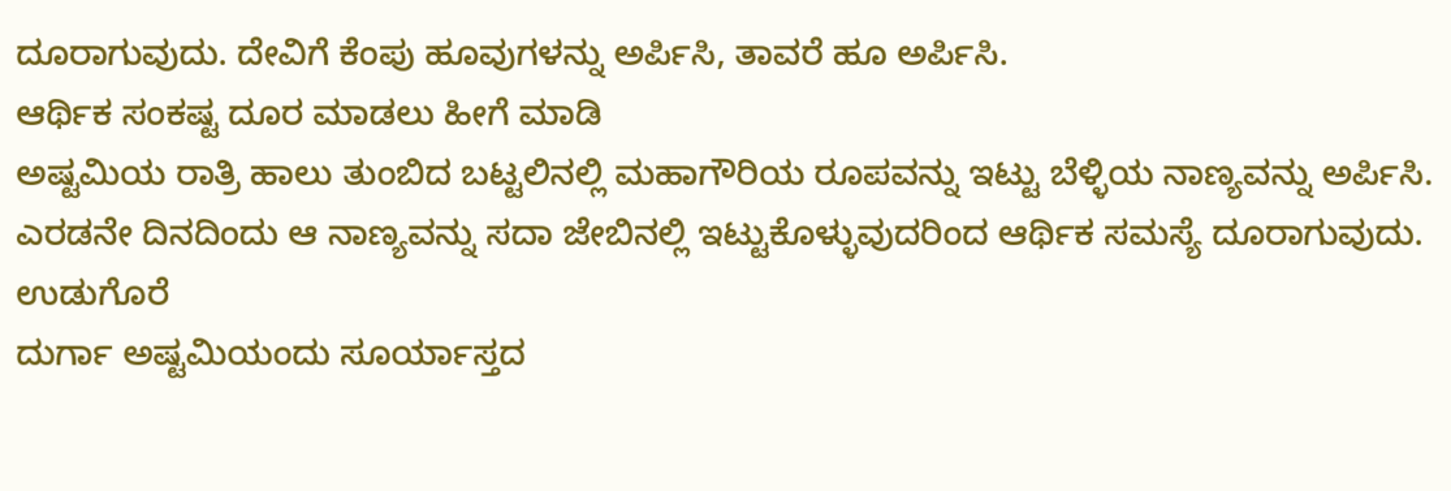ದೂರಾಗುವುದು. ದೇವಿಗೆ ಕೆಂಪು ಹೂವುಗಳನ್ನು ಅರ್ಪಿಸಿ, ತಾವರೆ ಹೂ ಅರ್ಪಿಸಿ.
ಆರ್ಥಿಕ ಸಂಕಷ್ಟ ದೂರ ಮಾಡಲು ಹೀಗೆ ಮಾಡಿ
ಅಷ್ಟಮಿಯ ರಾತ್ರಿ ಹಾಲು ತುಂಬಿದ ಬಟ್ಟಲಿನಲ್ಲಿ ಮಹಾಗೌರಿಯ ರೂಪವನ್ನು ಇಟ್ಟು ಬೆಳ್ಳಿಯ ನಾಣ್ಯವನ್ನು ಅರ್ಪಿಸಿ. ಎರಡನೇ ದಿನದಿಂದು ಆ ನಾಣ್ಯವನ್ನು ಸದಾ ಜೇಬಿನಲ್ಲಿ ಇಟ್ಟುಕೊಳ್ಳುವುದರಿಂದ ಆರ್ಥಿಕ ಸಮಸ್ಯೆ ದೂರಾಗುವುದು.
ಉಡುಗೊರೆ
ದುರ್ಗಾ ಅಷ್ಟಮಿಯಂದು ಸೂರ್ಯಾಸ್ತದ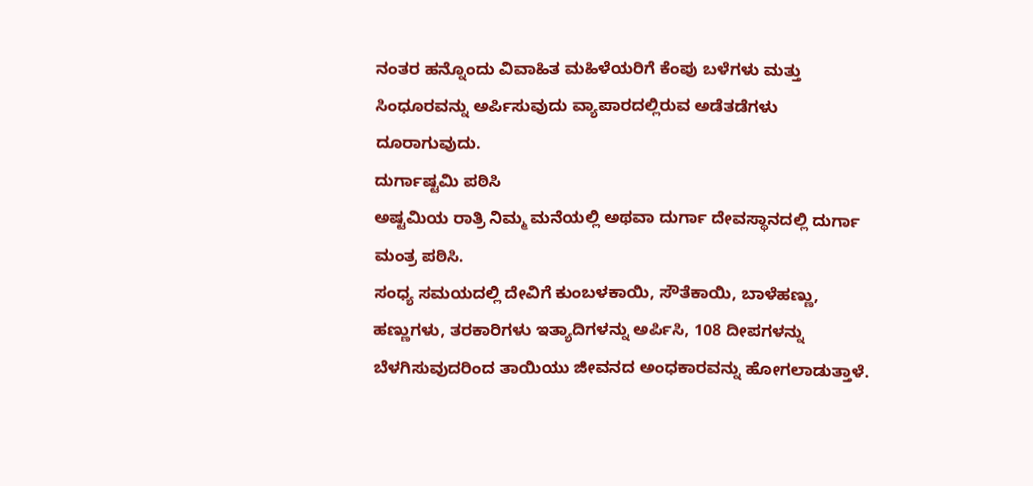ನಂತರ ಹನ್ನೊಂದು ವಿವಾಹಿತ ಮಹಿಳೆಯರಿಗೆ ಕೆಂಪು ಬಳೆಗಳು ಮತ್ತು ಸಿಂಧೂರವನ್ನು ಅರ್ಪಿಸುವುದು ವ್ಯಾಪಾರದಲ್ಲಿರುವ ಅಡೆತಡೆಗಳು ದೂರಾಗುವುದು.
ದುರ್ಗಾಷ್ಟಮಿ ಪಠಿಸಿ
ಅಷ್ಟಮಿಯ ರಾತ್ರಿ ನಿಮ್ಮ ಮನೆಯಲ್ಲಿ ಅಥವಾ ದುರ್ಗಾ ದೇವಸ್ಥಾನದಲ್ಲಿ ದುರ್ಗಾ ಮಂತ್ರ ಪಠಿಸಿ.
ಸಂಧ್ಯ ಸಮಯದಲ್ಲಿ ದೇವಿಗೆ ಕುಂಬಳಕಾಯಿ, ಸೌತೆಕಾಯಿ, ಬಾಳೆಹಣ್ಣು, ಹಣ್ಣುಗಳು, ತರಕಾರಿಗಳು ಇತ್ಯಾದಿಗಳನ್ನು ಅರ್ಪಿಸಿ, 108 ದೀಪಗಳನ್ನು ಬೆಳಗಿಸುವುದರಿಂದ ತಾಯಿಯು ಜೀವನದ ಅಂಧಕಾರವನ್ನು ಹೋಗಲಾಡುತ್ತಾಳೆ.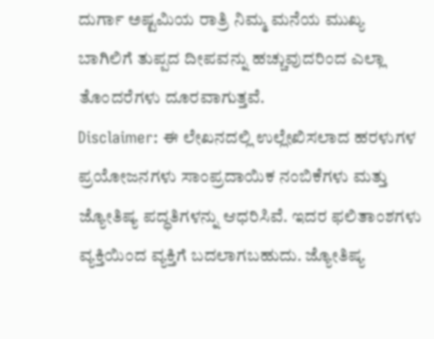ದುರ್ಗಾ ಅಷ್ಟಮಿಯ ರಾತ್ರಿ ನಿಮ್ಮ ಮನೆಯ ಮುಖ್ಯ ಬಾಗಿಲಿಗೆ ತುಪ್ಪದ ದೀಪವನ್ನು ಹಚ್ಚುವುದರಿಂದ ಎಲ್ಲಾ ತೊಂದರೆಗಳು ದೂರವಾಗುತ್ತವೆ.
Disclaimer: ಈ ಲೇಖನದಲ್ಲಿ ಉಲ್ಲೇಖಿಸಲಾದ ಹರಳುಗಳ ಪ್ರಯೋಜನಗಳು ಸಾಂಪ್ರದಾಯಿಕ ನಂಬಿಕೆಗಳು ಮತ್ತು ಜ್ಯೋತಿಷ್ಯ ಪದ್ಧತಿಗಳನ್ನು ಆಧರಿಸಿವೆ. ಇದರ ಫಲಿತಾಂಶಗಳು ವ್ಯಕ್ತಿಯಿಂದ ವ್ಯಕ್ತಿಗೆ ಬದಲಾಗಬಹುದು. ಜ್ಯೋತಿಷ್ಯ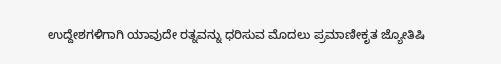ಉದ್ದೇಶಗಳಿಗಾಗಿ ಯಾವುದೇ ರತ್ನವನ್ನು ಧರಿಸುವ ಮೊದಲು ಪ್ರಮಾಣೀಕೃತ ಜ್ಯೋತಿಷಿ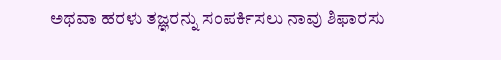ಅಥವಾ ಹರಳು ತಜ್ಞರನ್ನು ಸಂಪರ್ಕಿಸಲು ನಾವು ಶಿಫಾರಸು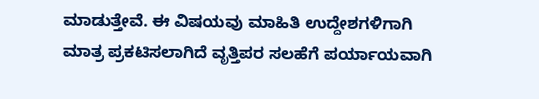ಮಾಡುತ್ತೇವೆ. ಈ ವಿಷಯವು ಮಾಹಿತಿ ಉದ್ದೇಶಗಳಿಗಾಗಿ ಮಾತ್ರ ಪ್ರಕಟಿಸಲಾಗಿದೆ ವೃತ್ತಿಪರ ಸಲಹೆಗೆ ಪರ್ಯಾಯವಾಗಿ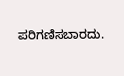ಪರಿಗಣಿಸಬಾರದು.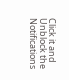Click it and Unblock the Notifications